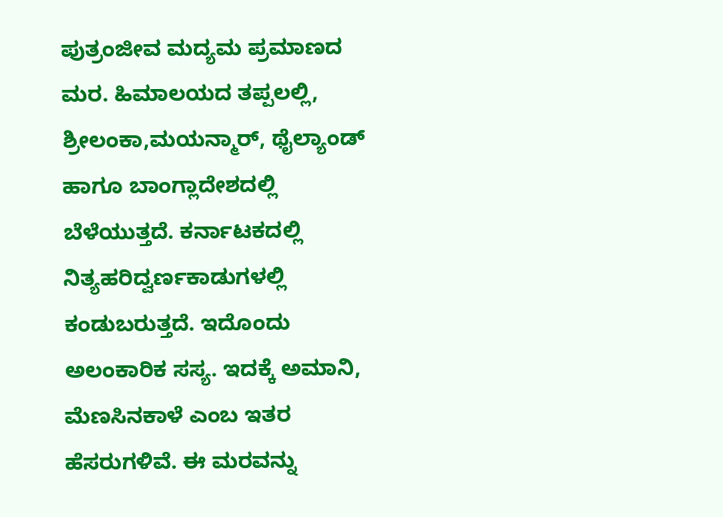ಪುತ್ರಂಜೀವ ಮದ್ಯಮ ಪ್ರಮಾಣದ ಮರ. ಹಿಮಾಲಯದ ತಪ್ಪಲಲ್ಲಿ, ಶ್ರೀಲಂಕಾ,ಮಯನ್ಮಾರ್, ಥೈಲ್ಯಾಂಡ್ ಹಾಗೂ ಬಾಂಗ್ಲಾದೇಶದಲ್ಲಿ ಬೆಳೆಯುತ್ತದೆ. ಕರ್ನಾಟಕದಲ್ಲಿ ನಿತ್ಯಹರಿದ್ವರ್ಣಕಾಡುಗಳಲ್ಲಿ ಕಂಡುಬರುತ್ತದೆ. ಇದೊಂದು ಅಲಂಕಾರಿಕ ಸಸ್ಯ. ಇದಕ್ಕೆ ಅಮಾನಿ, ಮೆಣಸಿನಕಾಳೆ ಎಂಬ ಇತರ ಹೆಸರುಗಳಿವೆ. ಈ ಮರವನ್ನು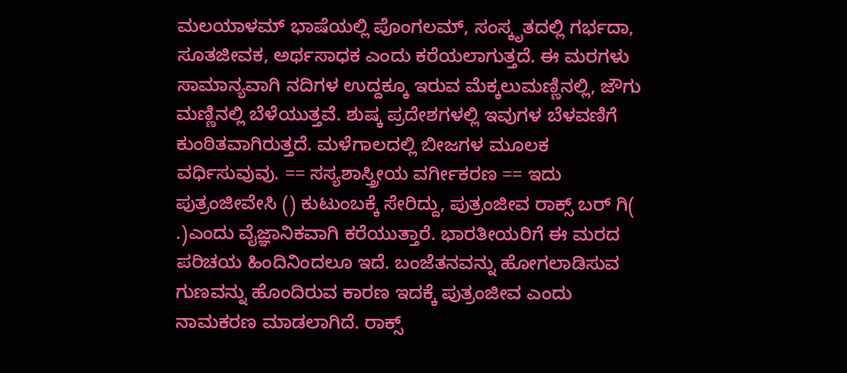ಮಲಯಾಳಮ್ ಭಾಷೆಯಲ್ಲಿ ಪೊಂಗಲಮ್, ಸಂಸ್ಕೃತದಲ್ಲಿ ಗರ್ಭದಾ, ಸೂತಜೀವಕ, ಅರ್ಥಸಾಧಕ ಎಂದು ಕರೆಯಲಾಗುತ್ತದೆ. ಈ ಮರಗಳು ಸಾಮಾನ್ಯವಾಗಿ ನದಿಗಳ ಉದ್ದಕ್ಕೂ ಇರುವ ಮೆಕ್ಕಲುಮಣ್ಣಿನಲ್ಲಿ, ಜೌಗು ಮಣ್ಣಿನಲ್ಲಿ ಬೆಳೆಯುತ್ತವೆ. ಶುಷ್ಕ ಪ್ರದೇಶಗಳಲ್ಲಿ ಇವುಗಳ ಬೆಳವಣಿಗೆ ಕುಂಠಿತವಾಗಿರುತ್ತದೆ. ಮಳೆಗಾಲದಲ್ಲಿ ಬೀಜಗಳ ಮೂಲಕ ವರ್ಧಿಸುವುವು. == ಸಸ್ಯಶಾಸ್ತ್ರೀಯ ವರ್ಗೀಕರಣ == ಇದು ಪುತ್ರಂಜೀವೇಸಿ () ಕುಟುಂಬಕ್ಕೆ ಸೇರಿದ್ದು, ಪುತ್ರಂಜೀವ ರಾಕ್ಸ್ ಬರ್ ಗಿ( .)ಎಂದು ವೈಜ್ಞಾನಿಕವಾಗಿ ಕರೆಯುತ್ತಾರೆ. ಭಾರತೀಯರಿಗೆ ಈ ಮರದ ಪರಿಚಯ ಹಿಂದಿನಿಂದಲೂ ಇದೆ. ಬಂಜೆತನವನ್ನು ಹೋಗಲಾಡಿಸುವ ಗುಣವನ್ನು ಹೊಂದಿರುವ ಕಾರಣ ಇದಕ್ಕೆ ಪುತ್ರಂಜೀವ ಎಂದು ನಾಮಕರಣ ಮಾಡಲಾಗಿದೆ. ರಾಕ್ಸ್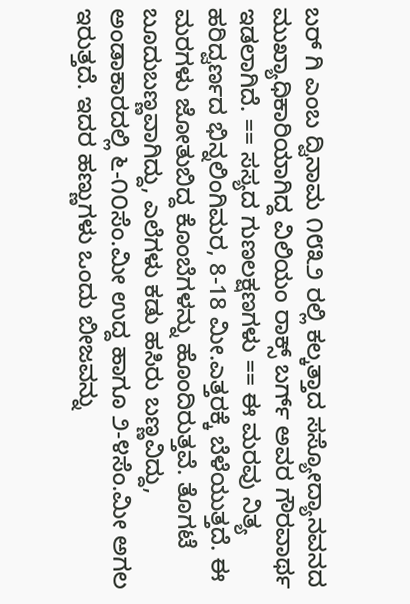ಬರ್ ಗಿ ಎಂಬ ದ್ವಿನಾಮ ೧೮೩೨ ರಲ್ಲಿ ಕಲ್ಕತ್ತಾದ ಸಸ್ಯೋದ್ಯಾನವನದ ಮುಖ್ಯಾಧಿಕಾರಿಯಾಗಿದ್ದ ವಿಲಿಯಂ ರಾಕ್ಸ್ ಬರ್ಗ್ ಅವರ ಗೌರವಾರ್ಥ ಇಡಲಾಗಿದೆ. == ಸಸ್ಯದ ಗುಣಲಕ್ಷಣಗಳು == ಈ ಮರವು ನಿತ್ಯ ಹರಿದ್ವರ್ಣದ ಭಿನ್ನಲಿಂಗಿಮರ, 8-18 ಮೀ.ಎತ್ತರಕ್ಕೆ ಬೆಳೆಯುತ್ತದೆ. ಈ ಮರಗಳು ಜೋತುಬಿದ್ದ ಕೊಂಬೆಗಳನ್ನು ಹೊಂದಿರುತ್ತವೆ. ತೊಗಟೆ ಬೂದುಬಣ್ಣವಾಗಿದ್ದು, ಎಲೆಗಳು ಕಡು ಹಸಿರು ಬಣ್ಣವಿದ್ದು, ಅಂಡಾಕಾರದಲ್ಲಿ ೬-೧೦ಸೆಂ.ಮೀ ಉದ್ದ ಹಾಗೂ ೨-೪ಸೆಂ.ಮೀ ಅಗಲ ಇರುತ್ತದೆ. ಇದರ ಹಣ್ಣುಗಳು ಒಂದು ಬೀಜವನ್ನು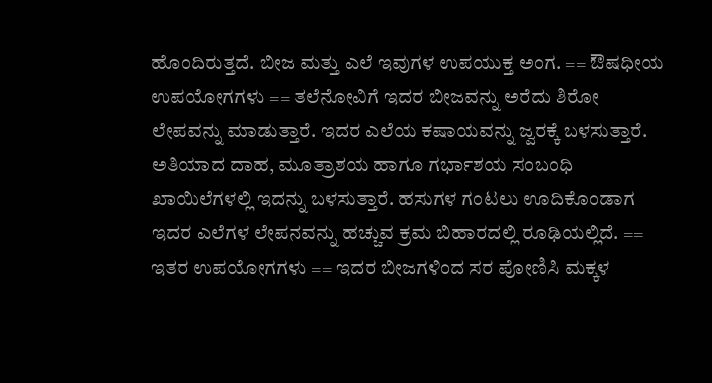ಹೊಂದಿರುತ್ತದೆ. ಬೀಜ ಮತ್ತು ಎಲೆ ಇವುಗಳ ಉಪಯುಕ್ತ ಅಂಗ. == ಔಷಧೀಯ ಉಪಯೋಗಗಳು == ತಲೆನೋವಿಗೆ ಇದರ ಬೀಜವನ್ನು ಅರೆದು ಶಿರೋ ಲೇಪವನ್ನು ಮಾಡುತ್ತಾರೆ. ಇದರ ಎಲೆಯ ಕಷಾಯವನ್ನು ಜ್ವರಕ್ಕೆ ಬಳಸುತ್ತಾರೆ. ಅತಿಯಾದ ದಾಹ, ಮೂತ್ರಾಶಯ ಹಾಗೂ ಗರ್ಭಾಶಯ ಸಂಬಂಧಿ ಖಾಯಿಲೆಗಳಲ್ಲಿ ಇದನ್ನು ಬಳಸುತ್ತಾರೆ. ಹಸುಗಳ ಗಂಟಲು ಊದಿಕೊಂಡಾಗ ಇದರ ಎಲೆಗಳ ಲೇಪನವನ್ನು ಹಚ್ಚುವ ಕ್ರಮ ಬಿಹಾರದಲ್ಲಿ ರೂಢಿಯಲ್ಲಿದೆ. == ಇತರ ಉಪಯೋಗಗಳು == ಇದರ ಬೀಜಗಳಿಂದ ಸರ ಪೋಣಿಸಿ ಮಕ್ಕಳ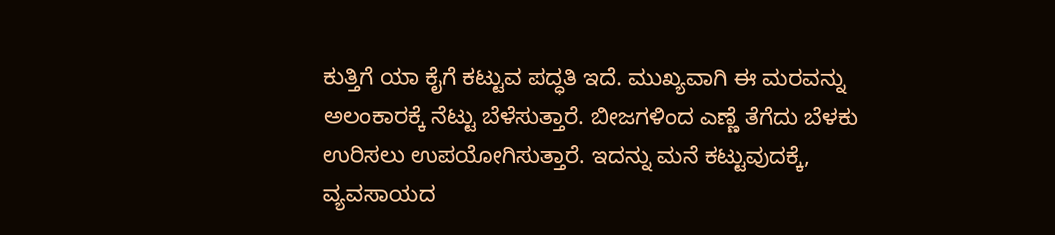ಕುತ್ತಿಗೆ ಯಾ ಕೈಗೆ ಕಟ್ಟುವ ಪದ್ಧತಿ ಇದೆ. ಮುಖ್ಯವಾಗಿ ಈ ಮರವನ್ನು ಅಲಂಕಾರಕ್ಕೆ ನೆಟ್ಟು ಬೆಳೆಸುತ್ತಾರೆ. ಬೀಜಗಳಿಂದ ಎಣ್ಣೆ ತೆಗೆದು ಬೆಳಕು ಉರಿಸಲು ಉಪಯೋಗಿಸುತ್ತಾರೆ. ಇದನ್ನು ಮನೆ ಕಟ್ಟುವುದಕ್ಕೆ, ವ್ಯವಸಾಯದ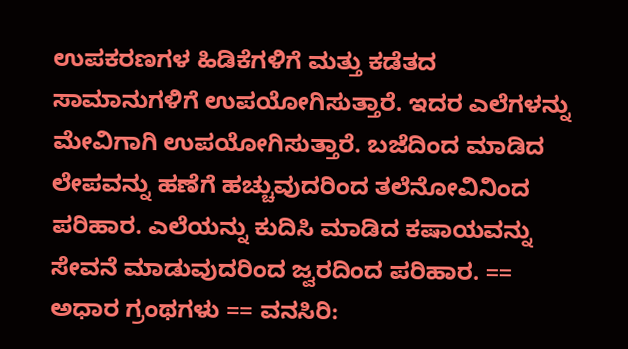ಉಪಕರಣಗಳ ಹಿಡಿಕೆಗಳಿಗೆ ಮತ್ತು ಕಡೆತದ ಸಾಮಾನುಗಳಿಗೆ ಉಪಯೋಗಿಸುತ್ತಾರೆ. ಇದರ ಎಲೆಗಳನ್ನು ಮೇವಿಗಾಗಿ ಉಪಯೋಗಿಸುತ್ತಾರೆ. ಬಜೆದಿಂದ ಮಾಡಿದ ಲೇಪವನ್ನು ಹಣೆಗೆ ಹಚ್ಚುವುದರಿಂದ ತಲೆನೋವಿನಿಂದ ಪರಿಹಾರ. ಎಲೆಯನ್ನು ಕುದಿಸಿ ಮಾಡಿದ ಕಷಾಯವನ್ನು ಸೇವನೆ ಮಾಡುವುದರಿಂದ ಜ್ವರದಿಂದ ಪರಿಹಾರ. == ಅಧಾರ ಗ್ರಂಥಗಳು == ವನಸಿರಿ: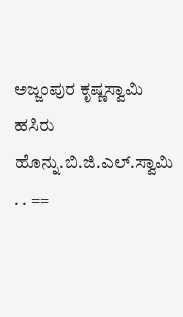ಅಜ್ಜಂಪುರ ಕೃಷ್ಣಸ್ವಾಮಿ ಹಸಿರು ಹೊನ್ನು.ಬಿ.ಜಿ.ಎಲ್.ಸ್ವಾಮಿ . . ==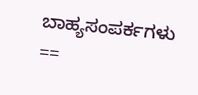ಬಾಹ್ಯಸಂಪರ್ಕಗಳು ==